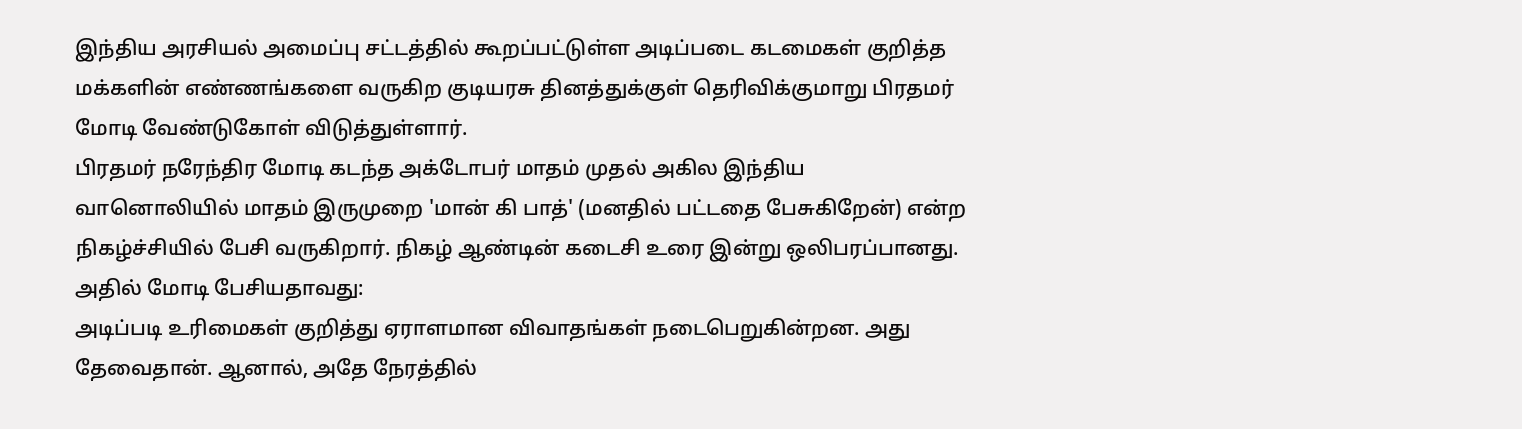இந்திய அரசியல் அமைப்பு சட்டத்தில் கூறப்பட்டுள்ள அடிப்படை கடமைகள் குறித்த மக்களின் எண்ணங்களை வருகிற குடியரசு தினத்துக்குள் தெரிவிக்குமாறு பிரதமர் மோடி வேண்டுகோள் விடுத்துள்ளார்.
பிரதமர் நரேந்திர மோடி கடந்த அக்டோபர் மாதம் முதல் அகில இந்திய வானொலியில் மாதம் இருமுறை 'மான் கி பாத்' (மனதில் பட்டதை பேசுகிறேன்) என்ற நிகழ்ச்சியில் பேசி வருகிறார். நிகழ் ஆண்டின் கடைசி உரை இன்று ஒலிபரப்பானது. அதில் மோடி பேசியதாவது:
அடிப்படி உரிமைகள் குறித்து ஏராளமான விவாதங்கள் நடைபெறுகின்றன. அது தேவைதான். ஆனால், அதே நேரத்தில்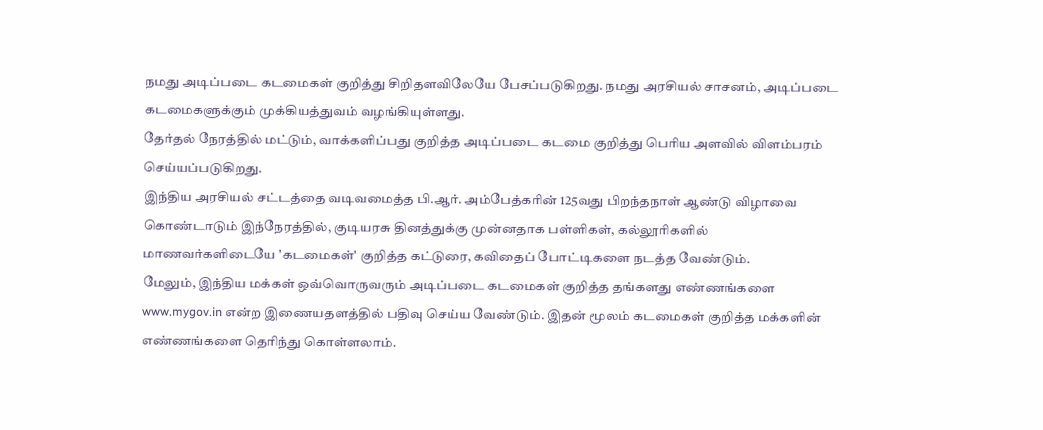நமது அடிப்படை கடமைகள் குறித்து சிறிதளவிலேயே பேசப்படுகிறது. நமது அரசியல் சாசனம், அடிப்படை கடமைகளுக்கும் முக்கியத்துவம் வழங்கியுள்ளது.
தேர்தல் நேரத்தில் மட்டும், வாக்களிப்பது குறித்த அடிப்படை கடமை குறித்து பெரிய அளவில் விளம்பரம் செய்யப்படுகிறது.
இந்திய அரசியல் சட்டத்தை வடிவமைத்த பி.ஆர். அம்பேத்கரின் 125வது பிறந்தநாள் ஆண்டு விழாவை கொண்டாடும் இந்நேரத்தில், குடியரசு தினத்துக்கு முன்னதாக பள்ளிகள், கல்லூரிகளில் மாணவர்களிடையே 'கடமைகள்' குறித்த கட்டுரை, கவிதைப் போட்டிகளை நடத்த வேண்டும்.
மேலும், இந்திய மக்கள் ஒவ்வொருவரும் அடிப்படை கடமைகள் குறித்த தங்களது எண்ணங்களை www.mygov.in என்ற இணையதளத்தில் பதிவு செய்ய வேண்டும். இதன் மூலம் கடமைகள் குறித்த மக்களின் எண்ணங்களை தெரிந்து கொள்ளலாம்.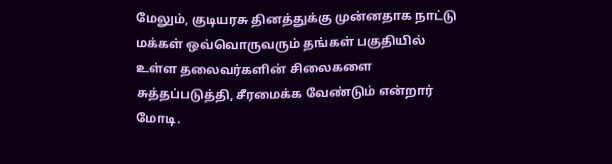மேலும், குடியரசு தினத்துக்கு முன்னதாக நாட்டு மக்கள் ஒவ்வொருவரும் தங்கள் பகுதியில் உள்ள தலைவர்களின் சிலைகளை சுத்தப்படுத்தி, சீரமைக்க வேண்டும் என்றார் மோடி.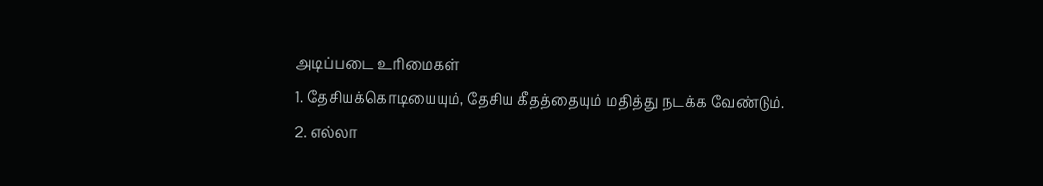அடிப்படை உரிமைகள்
1. தேசியக்கொடியையும், தேசிய கீதத்தையும் மதித்து நடக்க வேண்டும்.
2. எல்லா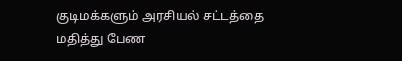குடிமக்களும் அரசியல் சட்டத்தை மதித்து பேண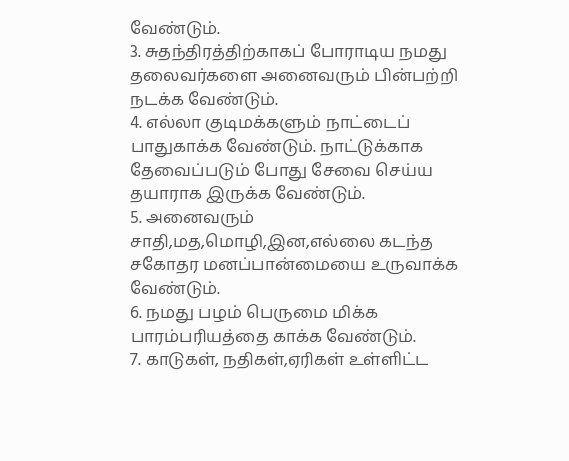வேண்டும்.
3. சுதந்திரத்திற்காகப் போராடிய நமது தலைவர்களை அனைவரும் பின்பற்றி நடக்க வேண்டும்.
4. எல்லா குடிமக்களும் நாட்டைப் பாதுகாக்க வேண்டும். நாட்டுக்காக தேவைப்படும் போது சேவை செய்ய தயாராக இருக்க வேண்டும்.
5. அனைவரும் சாதி,மத,மொழி,இன,எல்லை கடந்த சகோதர மனப்பான்மையை உருவாக்க வேண்டும்.
6. நமது பழம் பெருமை மிக்க பாரம்பரியத்தை காக்க வேண்டும்.
7. காடுகள், நதிகள்,ஏரிகள் உள்ளிட்ட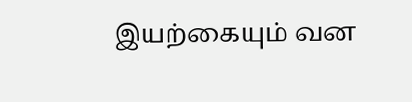இயற்கையும் வன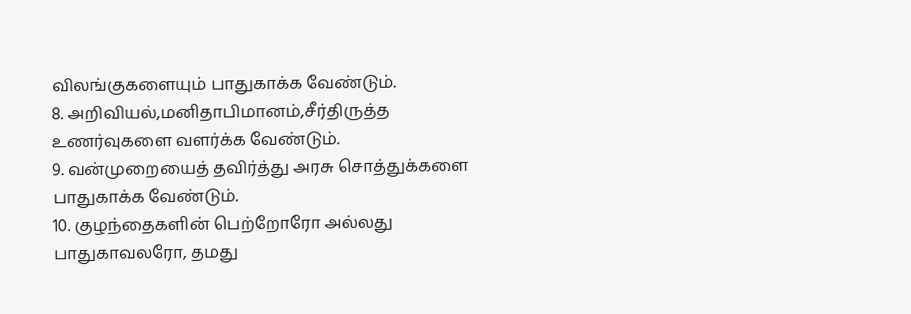விலங்குகளையும் பாதுகாக்க வேண்டும்.
8. அறிவியல்,மனிதாபிமானம்,சீர்திருத்த உணர்வுகளை வளர்க்க வேண்டும்.
9. வன்முறையைத் தவிர்த்து அரசு சொத்துக்களை பாதுகாக்க வேண்டும்.
10. குழந்தைகளின் பெற்றோரோ அல்லது பாதுகாவலரோ, தமது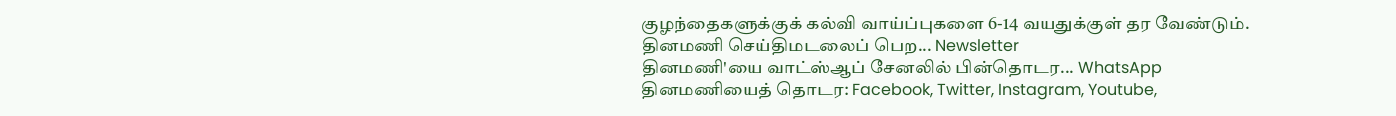குழந்தைகளுக்குக் கல்வி வாய்ப்புகளை 6-14 வயதுக்குள் தர வேண்டும்.
தினமணி செய்திமடலைப் பெற... Newsletter
தினமணி'யை வாட்ஸ்ஆப் சேனலில் பின்தொடர... WhatsApp
தினமணியைத் தொடர: Facebook, Twitter, Instagram, Youtube,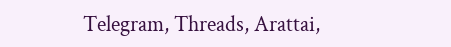Telegram, Threads, Arattai,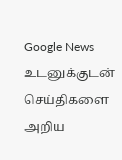Google News
உடனுக்குடன் செய்திகளை அறிய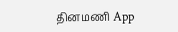தினமணி App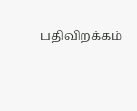பதிவிறக்கம்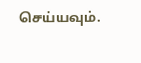செய்யவும்.